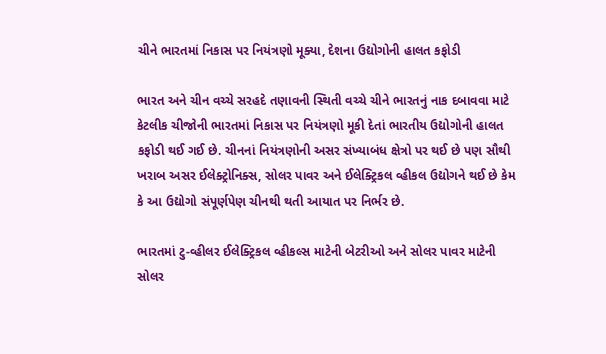ચીને ભારતમાં નિકાસ પર નિયંત્રણો મૂક્યા, દેશના ઉદ્યોગોની હાલત કફોડી

ભારત અને ચીન વચ્ચે સરહદે તણાવની સ્થિતી વચ્ચે ચીને ભારતનું નાક દબાવવા માટે કેટલીક ચીજોની ભારતમાં નિકાસ પર નિયંત્રણો મૂકી દેતાં ભારતીય ઉદ્યોગોની હાલત કફોડી થઈ ગઈ છે. ચીનનાં નિયંત્રણોની અસર સંખ્યાબંધ ક્ષેત્રો પર થઈ છે પણ સૌથી ખરાબ અસર ઈલેક્ટ્રોનિક્સ, સોલર પાવર અને ઈલેક્ટ્રિકલ વ્હીકલ ઉદ્યોગને થઈ છે કેમ કે આ ઉદ્યોગો સંપૂર્ણપેણ ચીનથી થતી આયાત પર નિર્ભર છે.

ભારતમાં ટુ-વ્હીલર ઈલેક્ટ્રિકલ વ્હીકલ્સ માટેની બેટરીઓ અને સોલર પાવર માટેની સોલર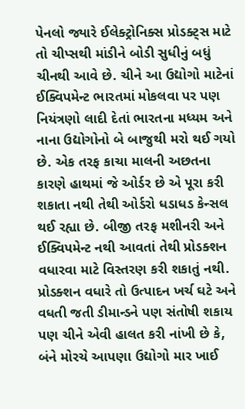પેનલો જ્યારે ઈલેક્ટ્રોનિક્સ પ્રોડક્ટ્સ માટે તો ચીપ્સથી માંડીને બોડી સુધીનું બધું ચીનથી આવે છે. ચીને આ ઉદ્યોગો માટેનાં ઈક્વિપમેન્ટ ભારતમાં મોકલવા પર પણ નિયંત્રણો લાદી દેતાં ભારતના મધ્યમ અને નાના ઉદ્યોગોનો બે બાજુથી મરો થઈ ગયો છે. એક તરફ કાચા માલની અછતના કારણે હાથમાં જે ઓર્ડર છે એ પૂરા કરી શકાતા નથી તેથી ઓર્ડરો ધડાધડ કેન્સલ થઈ રહ્યા છે. બીજી તરફ મશીનરી અને ઈક્વિપમેન્ટ નથી આવતાં તેથી પ્રોડક્શન વધારવા માટે વિસ્તરણ કરી શકાતું નથી. પ્રોડક્શન વધારે તો ઉત્પાદન ખર્ચ ઘટે અને વધતી જતી ડીમાન્ડને પણ સંતોષી શકાય પણ ચીને એવી હાલત કરી નાંખી છે કે, બંને મોરચે આપણા ઉદ્યોગો માર ખાઈ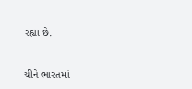રહ્યા છે.

ચીને ભારતમાં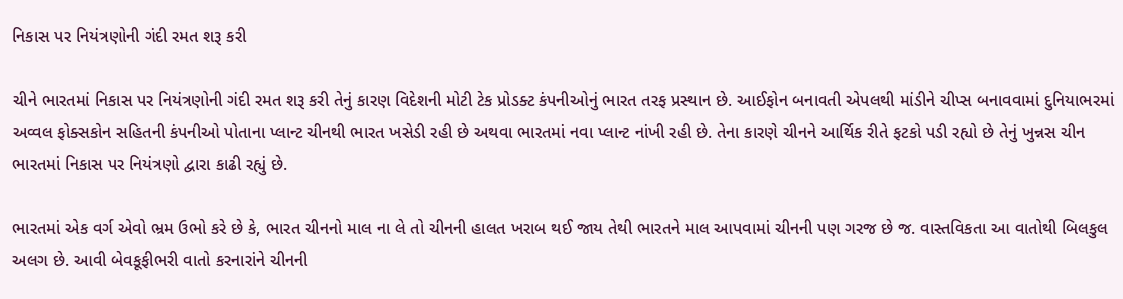નિકાસ પર નિયંત્રણોની ગંદી રમત શરૂ કરી

ચીને ભારતમાં નિકાસ પર નિયંત્રણોની ગંદી રમત શરૂ કરી તેનું કારણ વિદેશની મોટી ટેક પ્રોડક્ટ કંપનીઓનું ભારત તરફ પ્રસ્થાન છે. આઈફોન બનાવતી એપલથી માંડીને ચીપ્સ બનાવવામાં દુનિયાભરમાં અવ્વલ ફોક્સકોન સહિતની કંપનીઓ પોતાના પ્લાન્ટ ચીનથી ભારત ખસેડી રહી છે અથવા ભારતમાં નવા પ્લાન્ટ નાંખી રહી છે. તેના કારણે ચીનને આર્થિક રીતે ફટકો પડી રહ્યો છે તેનું ખુન્નસ ચીન ભારતમાં નિકાસ પર નિયંત્રણો દ્વારા કાઢી રહ્યું છે.

ભારતમાં એક વર્ગ એવો ભ્રમ ઉભો કરે છે કે, ભારત ચીનનો માલ ના લે તો ચીનની હાલત ખરાબ થઈ જાય તેથી ભારતને માલ આપવામાં ચીનની પણ ગરજ છે જ. વાસ્તવિકતા આ વાતોથી બિલકુલ અલગ છે. આવી બેવકૂફીભરી વાતો કરનારાંને ચીનની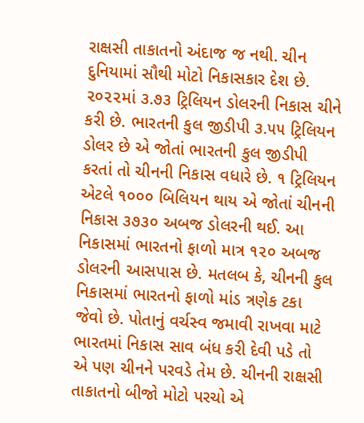રાક્ષસી તાકાતનો અંદાજ જ નથી. ચીન દુનિયામાં સૌથી મોટો નિકાસકાર દેશ છે. ૨૦૨૨માં ૩.૭૩ ટ્રિલિયન ડોલરની નિકાસ ચીને કરી છે. ભારતની કુલ જીડીપી ૩.૫૫ ટ્રિલિયન ડોલર છે એ જોતાં ભારતની કુલ જીડીપી કરતાં તો ચીનની નિકાસ વધારે છે. ૧ ટ્રિલિયન એટલે ૧૦૦૦ બિલિયન થાય એ જોતાં ચીનની નિકાસ ૩૭૩૦ અબજ ડોલરની થઈ. આ નિકાસમાં ભારતનો ફાળો માત્ર ૧૨૦ અબજ ડોલરની આસપાસ છે. મતલબ કે, ચીનની કુલ નિકાસમાં ભારતનો ફાળો માંડ ત્રણેક ટકા જેવો છે. પોતાનું વર્ચસ્વ જમાવી રાખવા માટે ભારતમાં નિકાસ સાવ બંધ કરી દેવી પડે તો એ પણ ચીનને પરવડે તેમ છે. ચીનની રાક્ષસી તાકાતનો બીજો મોટો પરચો એ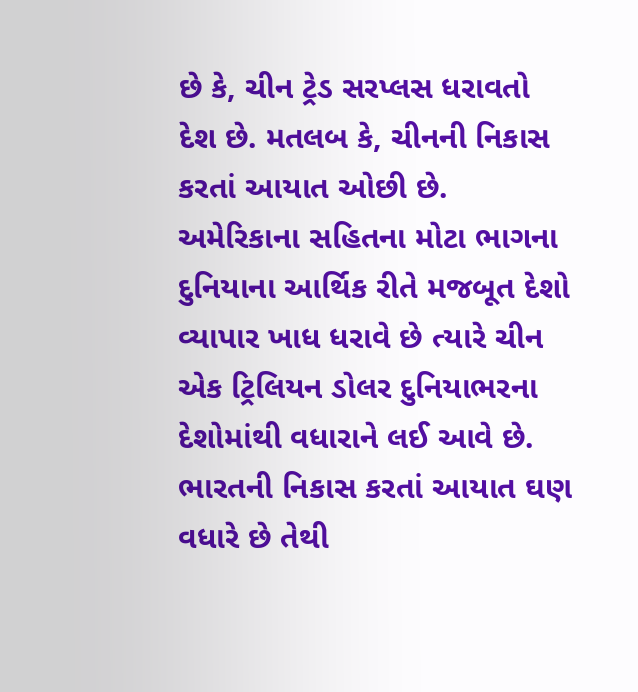છે કે, ચીન ટ્રેડ સરપ્લસ ધરાવતો દેશ છે. મતલબ કે, ચીનની નિકાસ કરતાં આયાત ઓછી છે. અમેરિકાના સહિતના મોટા ભાગના દુનિયાના આર્થિક રીતે મજબૂત દેશો વ્યાપાર ખાધ ધરાવે છે ત્યારે ચીન એક ટ્રિલિયન ડોલર દુનિયાભરના દેશોમાંથી વધારાને લઈ આવે છે. ભારતની નિકાસ કરતાં આયાત ઘણ વધારે છે તેથી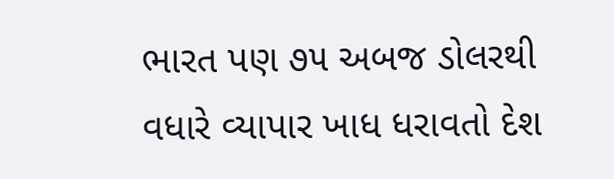ભારત પણ ૭૫ અબજ ડોલરથી વધારે વ્યાપાર ખાધ ધરાવતો દેશ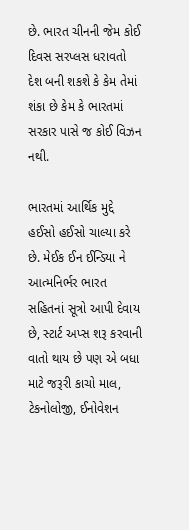છે. ભારત ચીનની જેમ કોઈ દિવસ સરપ્લસ ધરાવતો દેશ બની શકશે કે કેમ તેમાં શંકા છે કેમ કે ભારતમાં સરકાર પાસે જ કોઈ વિઝન નથી.

ભારતમાં આર્થિક મુદ્દે હઈસો હઈસો ચાલ્યા કરે છે. મેઈક ઈન ઈન્ડિયા ને આત્મનિર્ભર ભારત સહિતનાં સૂત્રો આપી દેવાય છે, સ્ટાર્ટ અપ્સ શરૂ કરવાની વાતો થાય છે પણ એ બધા માટે જરૂરી કાચો માલ, ટેકનોલોજી, ઈનોવેશન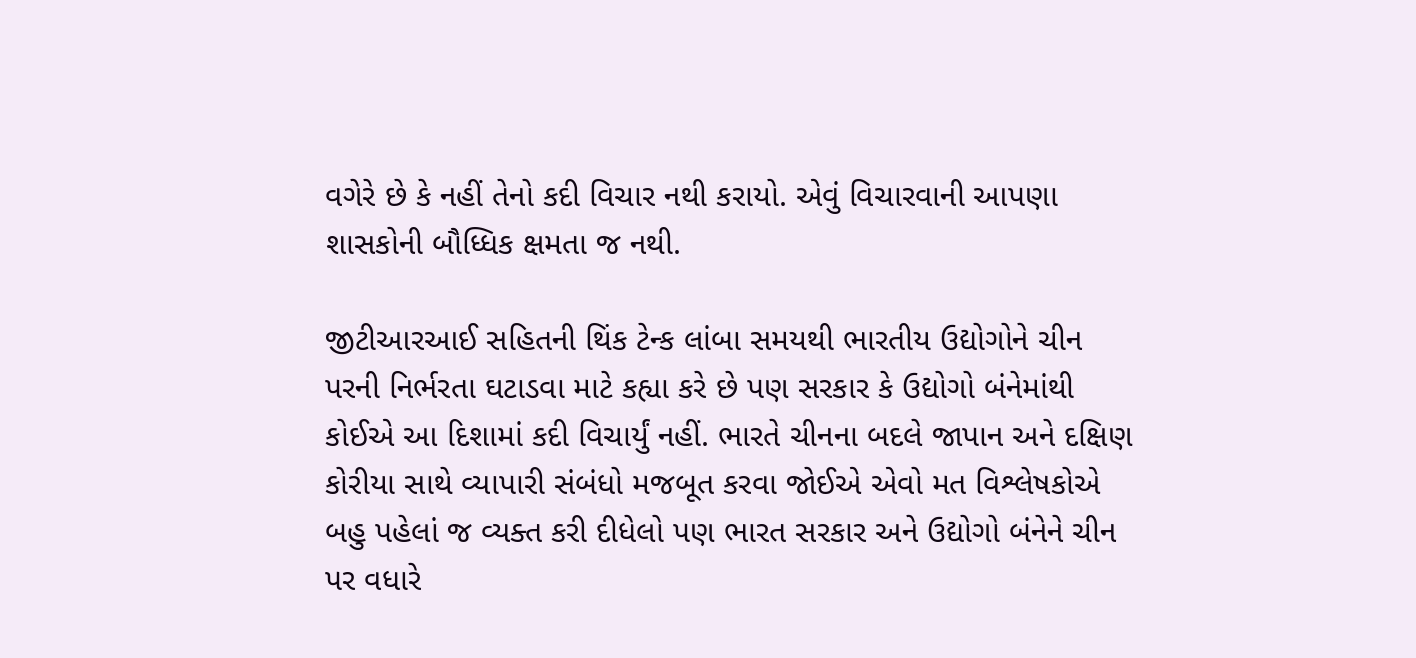વગેરે છે કે નહીં તેનો કદી વિચાર નથી કરાયો. એવું વિચારવાની આપણા શાસકોની બૌધ્ધિક ક્ષમતા જ નથી.

જીટીઆરઆઈ સહિતની થિંક ટેન્ક લાંબા સમયથી ભારતીય ઉદ્યોગોને ચીન પરની નિર્ભરતા ઘટાડવા માટે કહ્યા કરે છે પણ સરકાર કે ઉદ્યોગો બંનેમાંથી કોઈએ આ દિશામાં કદી વિચાર્યું નહીં. ભારતે ચીનના બદલે જાપાન અને દક્ષિણ કોરીયા સાથે વ્યાપારી સંબંધો મજબૂત કરવા જોઈએ એવો મત વિશ્લેષકોએ બહુ પહેલાં જ વ્યક્ત કરી દીધેલો પણ ભારત સરકાર અને ઉદ્યોગો બંનેને ચીન પર વધારે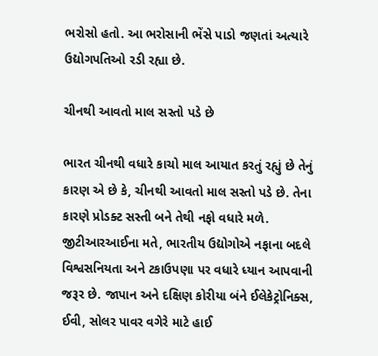ભરોસો હતો. આ ભરોસાની ભેંસે પાડો જણતાં અત્યારે ઉદ્યોગપતિઓ રડી રહ્યા છે.

ચીનથી આવતો માલ સસ્તો પડે છે

ભારત ચીનથી વધારે કાચો માલ આયાત કરતું રહ્યું છે તેનું કારણ એ છે કે, ચીનથી આવતો માલ સસ્તો પડે છે. તેના કારણે પ્રોડક્ટ સસ્તી બને તેથી નફો વધારે મળે. જીટીઆરઆઈના મતે, ભારતીય ઉદ્યોગોએ નફાના બદલે વિશ્વસનિયતા અને ટકાઉપણા પર વધારે ધ્યાન આપવાની જરૂર છે. જાપાન અને દક્ષિણ કોરીયા બંને ઈલેકેટ્રોનિક્સ, ઈવી, સોલર પાવર વગેરે માટે હાઈ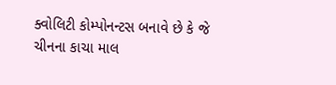ક્વોલિટી કોમ્પોનન્ટસ બનાવે છે કે જે ચીનના કાચા માલ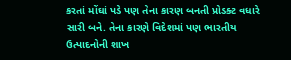કરતાં મોંઘાં પડે પણ તેના કારણ બનતી પ્રોડક્ટ વધારે સારી બને. તેના કારણે વિદેશમાં પણ ભારતીય ઉત્પાદનોની શાખ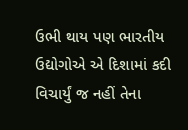ઉભી થાય પણ ભારતીય ઉદ્યોગોએ એ દિશામાં કદી વિચાર્યું જ નહીં તેના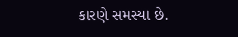કારણે સમસ્યા છે.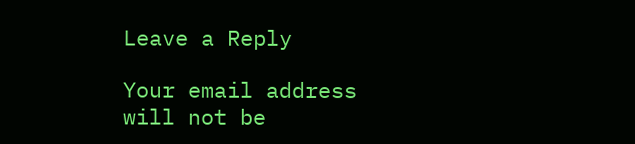Leave a Reply

Your email address will not be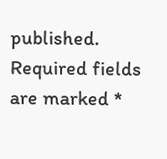published. Required fields are marked *